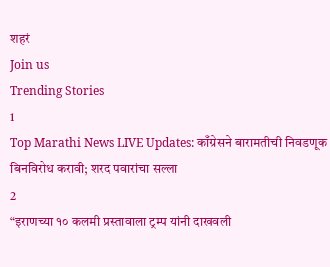शहरं
Join us
Trending Stories
1
Top Marathi News LIVE Updates: काँग्रेसने बारामतीची निवडणूक बिनविरोध करावी; शरद पवारांचा सल्ला
2
“इराणच्या १० कलमी प्रस्तावाला ट्रम्प यांनी दाखवली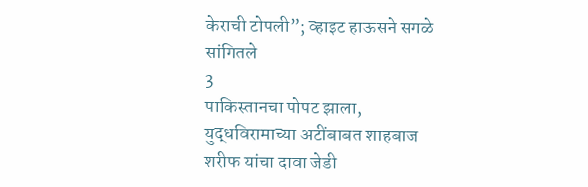केराची टोपली”; व्हाइट हाऊसने सगळे सांगितले
3
पाकिस्तानचा पोपट झाला, युद्धविरामाच्या अटींबाबत शाहबाज शरीफ यांचा दावा जेडी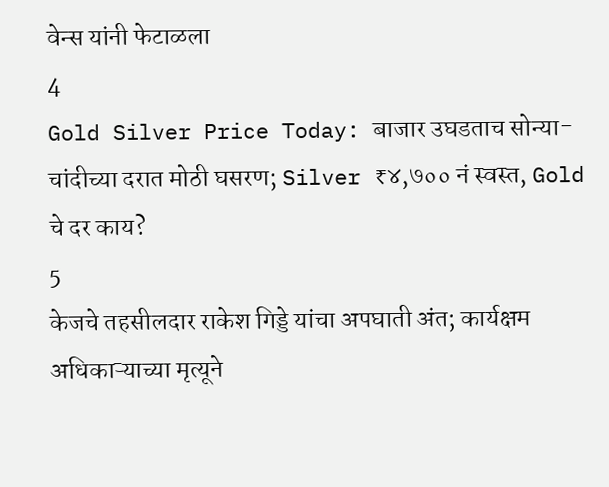वेन्स यांनी फेटाळला
4
Gold Silver Price Today: बाजार उघडताच सोन्या-चांदीच्या दरात मोठी घसरण; Silver ₹४,७०० नं स्वस्त, Gold चे दर काय?
5
केजचे तहसीलदार राकेश गिड्डे यांचा अपघाती अंत; कार्यक्षम अधिकाऱ्याच्या मृत्यूने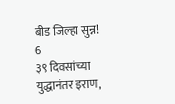बीड जिल्हा सुन्न!
6
३९ दिवसांच्या युद्धानंतर इराण,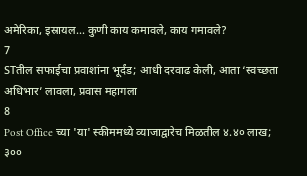अमेरिका, इस्रायल... कुणी काय कमावले, काय गमावले?
7
STतील सफाईचा प्रवाशांना भूर्दंड; आधी दरवाढ केली, आता ‘स्वच्छता अधिभार’ लावला, प्रवास महागला
8
Post Office च्या 'या' स्कीममध्ये व्याजाद्वारेच मिळतील ४.४० लाख; ३००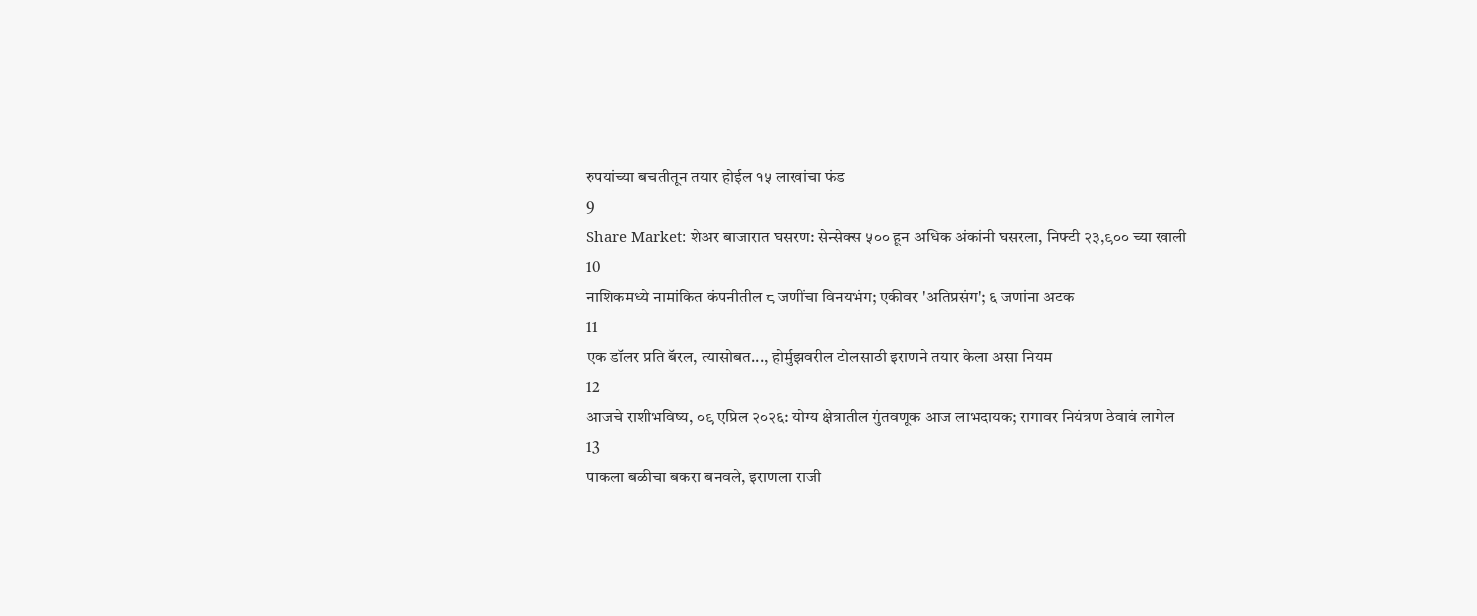रुपयांच्या बचतीतून तयार होईल १५ लाखांचा फंड
9
Share Market: शेअर बाजारात घसरण: सेन्सेक्स ५०० हून अधिक अंकांनी घसरला, निफ्टी २३,९०० च्या खाली
10
नाशिकमध्ये नामांकित कंपनीतील ८ जणींचा विनयभंग; एकीवर 'अतिप्रसंग'; ६ जणांना अटक
11
एक डॉलर प्रति बॅरल, त्यासोबत..., होर्मुझवरील टोलसाठी इराणने तयार केला असा नियम
12
आजचे राशीभविष्य, ०९ एप्रिल २०२६: योग्य क्षेत्रातील गुंतवणूक आज लाभदायक; रागावर नियंत्रण ठेवावं लागेल
13
पाकला बळीचा बकरा बनवले, इराणला राजी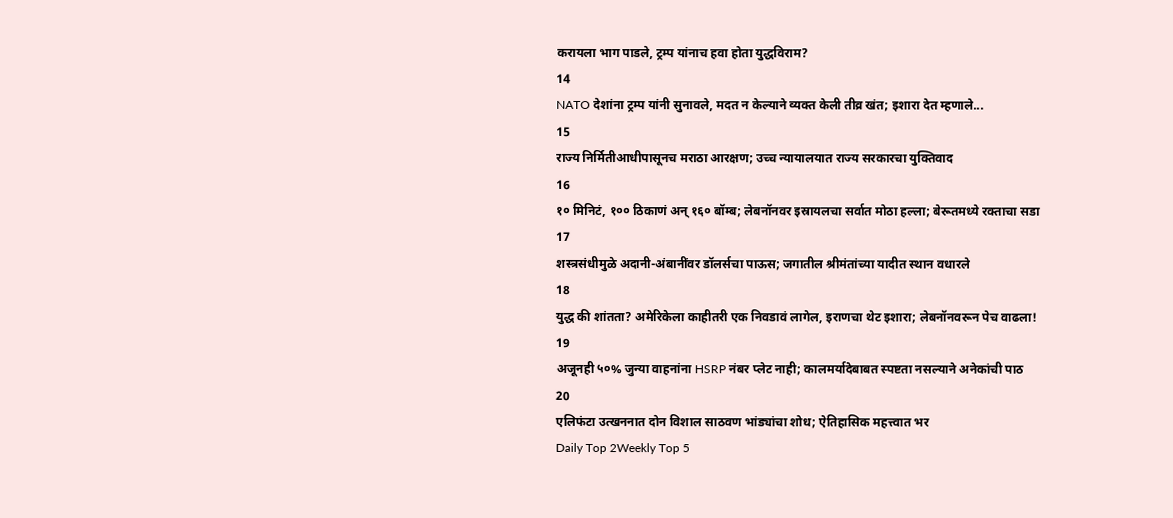करायला भाग पाडले, ट्रम्प यांनाच हवा होता युद्धविराम?
14
NATO देशांना ट्रम्प यांनी सुनावले, मदत न केल्याने व्यक्त केली तीव्र खंत; इशारा देत म्हणाले...
15
राज्य निर्मितीआधीपासूनच मराठा आरक्षण; उच्च न्यायालयात राज्य सरकारचा युक्तिवाद
16
१० मिनिटं, १०० ठिकाणं अन् १६० बॉम्ब; लेबनॉनवर इस्रायलचा सर्वात मोठा हल्ला; बेरूतमध्ये रक्ताचा सडा
17
शस्त्रसंधीमुळे अदानी-अंबानींवर डॉलर्सचा पाऊस; जगातील श्रीमंतांच्या यादीत स्थान वधारले
18
युद्ध की शांतता? अमेरिकेला काहीतरी एक निवडावं लागेल, इराणचा थेट इशारा; लेबनॉनवरून पेच वाढला!
19
अजूनही ५०% जुन्या वाहनांना HSRP नंबर प्लेट नाही; कालमर्यादेबाबत स्पष्टता नसल्याने अनेकांची पाठ
20
एलिफंटा उत्खननात दोन विशाल साठवण भांड्यांचा शोध; ऐतिहासिक महत्त्वात भर
Daily Top 2Weekly Top 5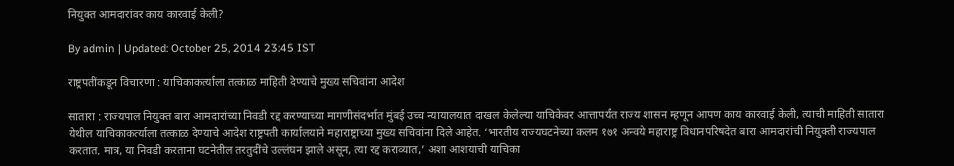नियुक्त आमदारांवर काय कारवाई केली?

By admin | Updated: October 25, 2014 23:45 IST

राष्ट्रपतींकडून विचारणा : याचिकाकर्त्याला तत्काळ माहिती देण्याचे मुख्य सचिवांना आदेश

सातारा : राज्यपाल नियुक्त बारा आमदारांच्या निवडी रद्द करण्याच्या मागणीसंदर्भात मुंबई उच्च न्यायालयात दाखल केलेल्या याचिकेवर आत्तापर्यंत राज्य शासन म्हणून आपण काय कारवाई केली, त्याची माहिती सातारा येथील याचिकाकर्त्याला तत्काळ देण्याचे आदेश राष्ट्रपती कार्यालयाने महाराष्ट्राच्या मुख्य सचिवांना दिले आहेत. ‘भारतीय राज्यघटनेच्या कलम १७१ अन्वये महाराष्ट्र विधानपरिषदेत बारा आमदारांची नियुक्ती राज्यपाल करतात. मात्र, या निवडी करताना घटनेतील तरतुदींचे उल्लंघन झाले असून, त्या रद्द कराव्यात,’ अशा आशयाची याचिका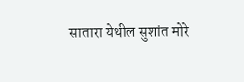सातारा येथील सुशांत मोरे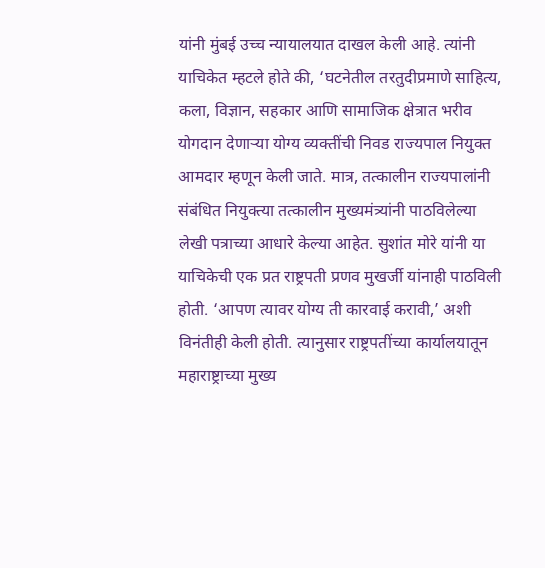यांनी मुंबई उच्च न्यायालयात दाखल केली आहे. त्यांनी याचिकेत म्हटले होते की, ‘घटनेतील तरतुदीप्रमाणे साहित्य, कला, विज्ञान, सहकार आणि सामाजिक क्षेत्रात भरीव योगदान देणाऱ्या योग्य व्यक्तींची निवड राज्यपाल नियुक्त आमदार म्हणून केली जाते. मात्र, तत्कालीन राज्यपालांनी संबंधित नियुक्त्या तत्कालीन मुख्यमंत्र्यांनी पाठविलेल्या लेखी पत्राच्या आधारे केल्या आहेत. सुशांत मोरे यांनी या याचिकेची एक प्रत राष्ट्रपती प्रणव मुखर्जी यांनाही पाठविली होती. ‘आपण त्यावर योग्य ती कारवाई करावी,’ अशी विनंतीही केली होती. त्यानुसार राष्ट्रपतींच्या कार्यालयातून महाराष्ट्राच्या मुख्य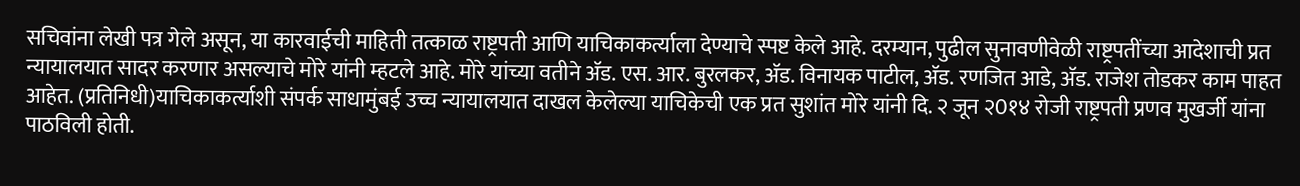सचिवांना लेखी पत्र गेले असून, या कारवाईची माहिती तत्काळ राष्ट्रपती आणि याचिकाकर्त्याला देण्याचे स्पष्ट केले आहे. दरम्यान, पुढील सुनावणीवेळी राष्ट्रपतींच्या आदेशाची प्रत न्यायालयात सादर करणार असल्याचे मोरे यांनी म्हटले आहे. मोरे यांच्या वतीने अ‍ॅड. एस. आर. बुरलकर, अ‍ॅड. विनायक पाटील, अ‍ॅड. रणजित आडे, अ‍ॅड. राजेश तोडकर काम पाहत आहेत. (प्रतिनिधी)याचिकाकर्त्याशी संपर्क साधामुंबई उच्च न्यायालयात दाखल केलेल्या याचिकेची एक प्रत सुशांत मोरे यांनी दि. २ जून २0१४ रोजी राष्ट्रपती प्रणव मुखर्जी यांना पाठविली होती.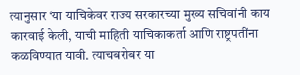त्यानुसार ‘या याचिकेवर राज्य सरकारच्या मुख्य सचिवांनी काय कारवाई केली, याची माहिती याचिकाकर्ता आणि राष्ट्रपतींना कळविण्यात यावी. त्याचबरोबर या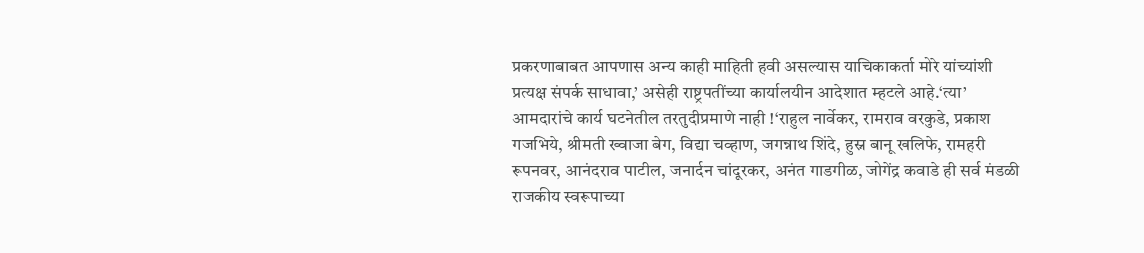प्रकरणाबाबत आपणास अन्य काही माहिती हवी असल्यास याचिकाकर्ता मोरे यांच्यांशी प्रत्यक्ष संपर्क साधावा,’ असेही राष्ट्रपतींच्या कार्यालयीन आदेशात म्हटले आहे.‘त्या’ आमदारांचे कार्य घटनेतील तरतुदीप्रमाणे नाही !‘राहुल नार्वेकर, रामराव वरकुडे, प्रकाश गजभिये, श्रीमती ख्वाजा बेग, विद्या चव्हाण, जगन्नाथ शिंदे, हुस्न बानू खलिफे, रामहरी रूपनवर, आनंदराव पाटील, जनार्दन चांदूरकर, अनंत गाडगीळ, जोगेंद्र कवाडे ही सर्व मंडळी राजकीय स्वरूपाच्या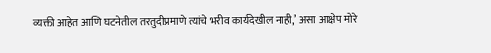व्यक्ती आहेत आणि घटनेतील तरतुदीप्रमाणे त्यांचे भरीव कार्यदेखील नाही,’ असा आक्षेप मोरे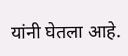यांनी घेतला आहे.